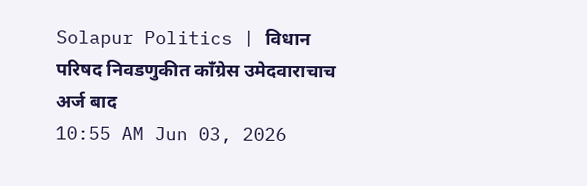Solapur Politics | विधान परिषद निवडणुकीत काँग्रेस उमेदवाराचाच अर्ज बाद
10:55 AM Jun 03, 2026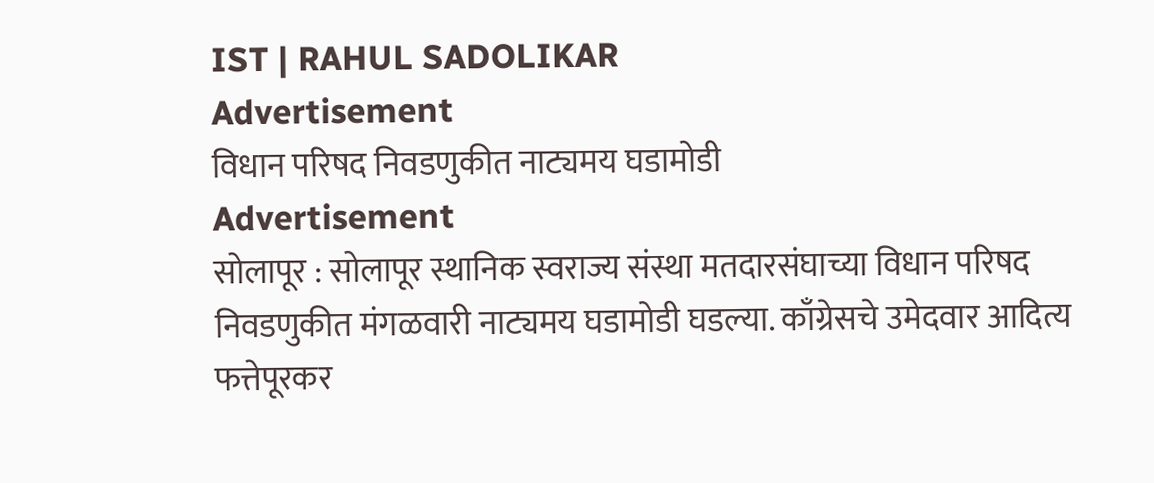IST | RAHUL SADOLIKAR
Advertisement
विधान परिषद निवडणुकीत नाट्यमय घडामोडी
Advertisement
सोलापूर : सोलापूर स्थानिक स्वराज्य संस्था मतदारसंघाच्या विधान परिषद निवडणुकीत मंगळवारी नाट्यमय घडामोडी घडल्या. काँग्रेसचे उमेदवार आदित्य फत्तेपूरकर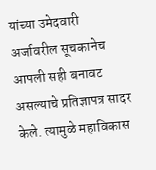यांच्या उमेदवारी अर्जावरील सूचकानेच आपली सही बनावट असल्याचे प्रतिज्ञापत्र सादर केले. त्यामुळे महाविकास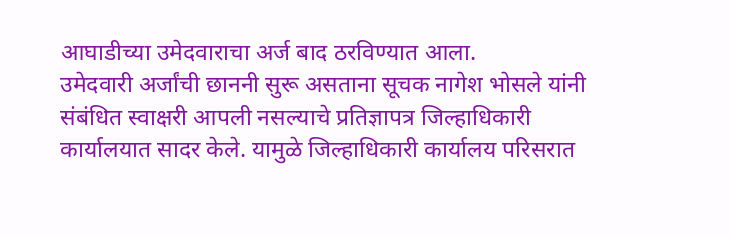आघाडीच्या उमेदवाराचा अर्ज बाद ठरविण्यात आला.
उमेदवारी अर्जांची छाननी सुरू असताना सूचक नागेश भोसले यांनी संबंधित स्वाक्षरी आपली नसल्याचे प्रतिज्ञापत्र जिल्हाधिकारी कार्यालयात सादर केले. यामुळे जिल्हाधिकारी कार्यालय परिसरात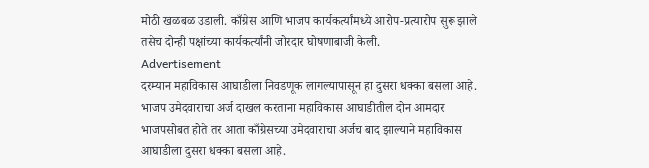मोठी खळबळ उडाली. काँग्रेस आणि भाजप कार्यकर्त्यांमध्ये आरोप-प्रत्यारोप सुरू झाले तसेच दोन्ही पक्षांच्या कार्यकर्त्यांनी जोरदार घोषणाबाजी केली.
Advertisement
दरम्यान महाविकास आघाडीला निवडणूक लागल्यापासून हा दुसरा धक्का बसला आहे. भाजप उमेदवाराचा अर्ज दाखल करताना महाविकास आघाडीतील दोन आमदार भाजपसोबत होते तर आता काँग्रेसच्या उमेदवाराचा अर्जच बाद झाल्याने महाविकास आघाडीला दुसरा धक्का बसला आहे.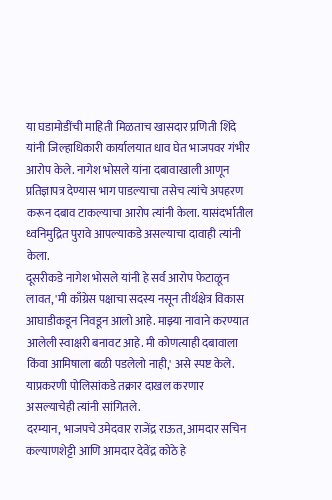या घडामोडींची माहिती मिळताच खासदार प्रणिती शिंदे यांनी जिल्हाधिकारी कार्यालयात धाव घेत भाजपवर गंभीर आरोप केले. नागेश भोसले यांना दबावाखाली आणून प्रतिज्ञापत्र देण्यास भाग पाडल्याचा तसेच त्यांचे अपहरण करून दबाव टाकल्याचा आरोप त्यांनी केला. यासंदर्भातील ध्वनिमुद्रित पुरावे आपल्याकडे असल्याचा दावाही त्यांनी केला.
दूसरीकडे नागेश भोसले यांनी हे सर्व आरोप फेटाळून लावत, 'मी काँग्रेस पक्षाचा सदस्य नसून तीर्थक्षेत्र विकास आघाडीकडून निवडून आलो आहे. माझ्या नावाने करण्यात आलेली स्वाक्षरी बनावट आहे. मी कोणत्याही दबावाला किंवा आमिषाला बळी पडलेलो नाही,' असे स्पष्ट केले. याप्रकरणी पोलिसांकडे तक्रार दाखल करणार असल्याचेही त्यांनी सांगितले.
दरम्यान, भाजपचे उमेदवार राजेंद्र राऊत, आमदार सचिन कल्याणशेट्टी आणि आमदार देवेंद्र कोठे हे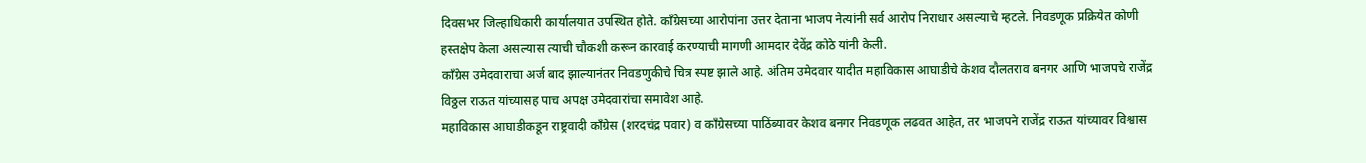दिवसभर जिल्हाधिकारी कार्यालयात उपस्थित होते. काँग्रेसच्या आरोपांना उत्तर देताना भाजप नेत्यांनी सर्व आरोप निराधार असल्याचे म्हटले. निवडणूक प्रक्रियेत कोणी हस्तक्षेप केला असल्यास त्याची चौकशी करून कारवाई करण्याची मागणी आमदार देवेंद्र कोठे यांनी केली.
काँग्रेस उमेदवाराचा अर्ज बाद झाल्यानंतर निवडणुकीचे चित्र स्पष्ट झाले आहे. अंतिम उमेदवार यादीत महाविकास आघाडीचे केशव दौलतराव बनगर आणि भाजपचे राजेंद्र विठ्ठल राऊत यांच्यासह पाच अपक्ष उमेदवारांचा समावेश आहे.
महाविकास आघाडीकडून राष्ट्रवादी काँग्रेस (शरदचंद्र पवार) व काँग्रेसच्या पाठिंब्यावर केशव बनगर निवडणूक लढवत आहेत, तर भाजपने राजेंद्र राऊत यांच्यावर विश्वास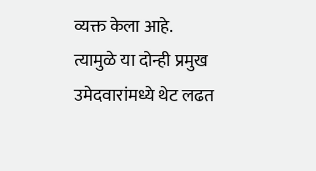व्यक्त केला आहे. त्यामुळे या दोन्ही प्रमुख उमेदवारांमध्ये थेट लढत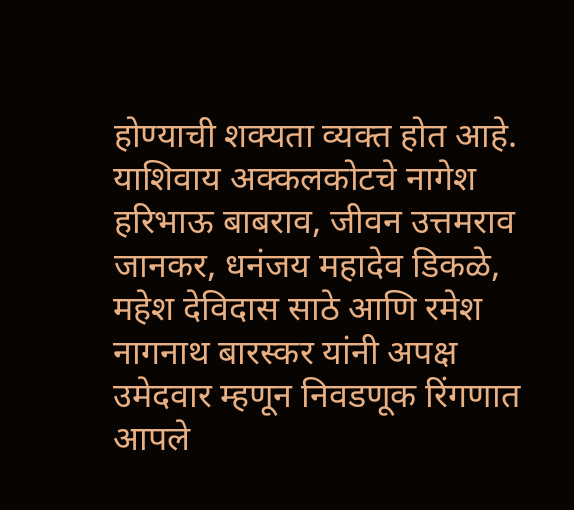होण्याची शक्यता व्यक्त होत आहे.
याशिवाय अक्कलकोटचे नागेश हरिभाऊ बाबराव, जीवन उत्तमराव जानकर, धनंजय महादेव डिकळे, महेश देविदास साठे आणि रमेश नागनाथ बारस्कर यांनी अपक्ष उमेदवार म्हणून निवडणूक रिंगणात आपले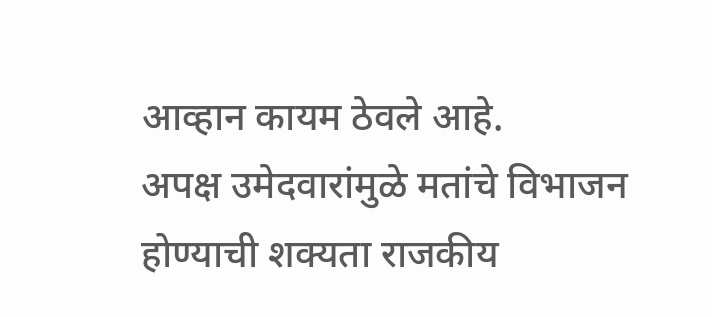आव्हान कायम ठेवले आहे.
अपक्ष उमेदवारांमुळे मतांचे विभाजन होण्याची शक्यता राजकीय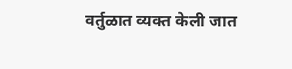वर्तुळात व्यक्त केली जात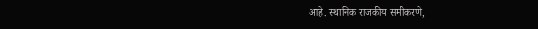आहे. स्थानिक राजकीय समीकरणे,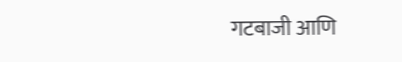गटबाजी आणि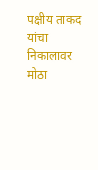पक्षीय ताकद यांचा निकालावर मोठा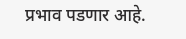प्रभाव पडणार आहे.